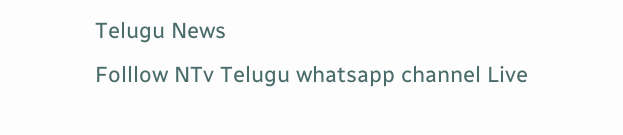Telugu News
Folllow NTv Telugu whatsapp channel Live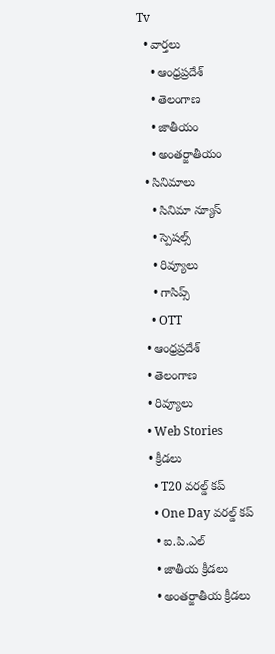Tv
  • వార్తలు
    • ఆంధ్రప్రదేశ్
    • తెలంగాణ
    • జాతీయం
    • అంతర్జాతీయం
  • సినిమాలు
    • సినిమా న్యూస్
    • స్పెషల్స్
    • రివ్యూలు
    • గాసిప్స్
    • OTT
  • ఆంధ్రప్రదేశ్
  • తెలంగాణ
  • రివ్యూలు
  • Web Stories
  • క్రీడలు
    • T20 వరల్డ్ కప్
    • One Day వరల్డ్ కప్
    • ఐ.పి.ఎల్
    • జాతీయ క్రీడలు
    • అంతర్జాతీయ క్రీడలు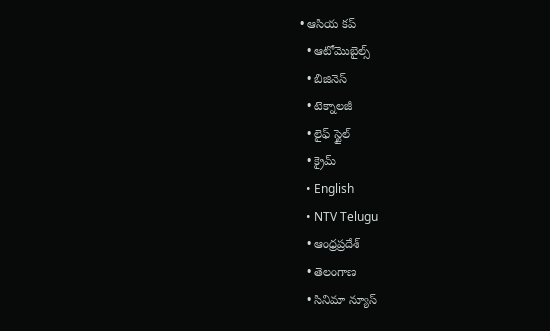• ఆసియ కప్
  • ఆటోమొబైల్స్
  • బిజినెస్‌
  • టెక్నాలజీ
  • లైఫ్ స్టైల్
  • క్రైమ్
  • English
  • NTV Telugu
  • ఆంధ్రప్రదేశ్
  • తెలంగాణ
  • సినిమా న్యూస్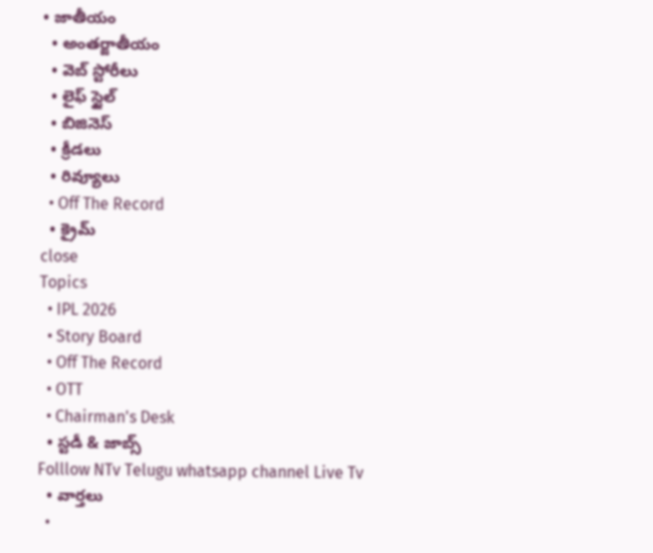• జాతీయం
  • అంతర్జాతీయం
  • వెబ్ స్టోరీలు
  • లైఫ్ స్టైల్
  • బిజినెస్‌
  • క్రీడలు
  • రివ్యూలు
  • Off The Record
  • క్రైమ్
close
Topics
  • IPL 2026
  • Story Board
  • Off The Record
  • OTT
  • Chairman's Desk
  • స్టడీ & జాబ్స్
Folllow NTv Telugu whatsapp channel Live Tv
  • వార్తలు
  •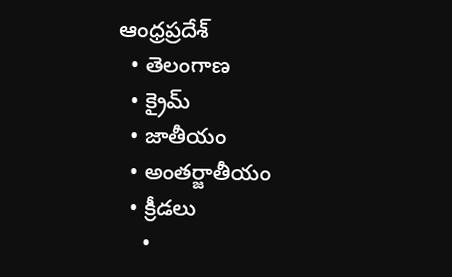ఆంధ్రప్రదేశ్
  • తెలంగాణ
  • క్రైమ్
  • జాతీయం
  • అంతర్జాతీయం
  • క్రీడలు
    •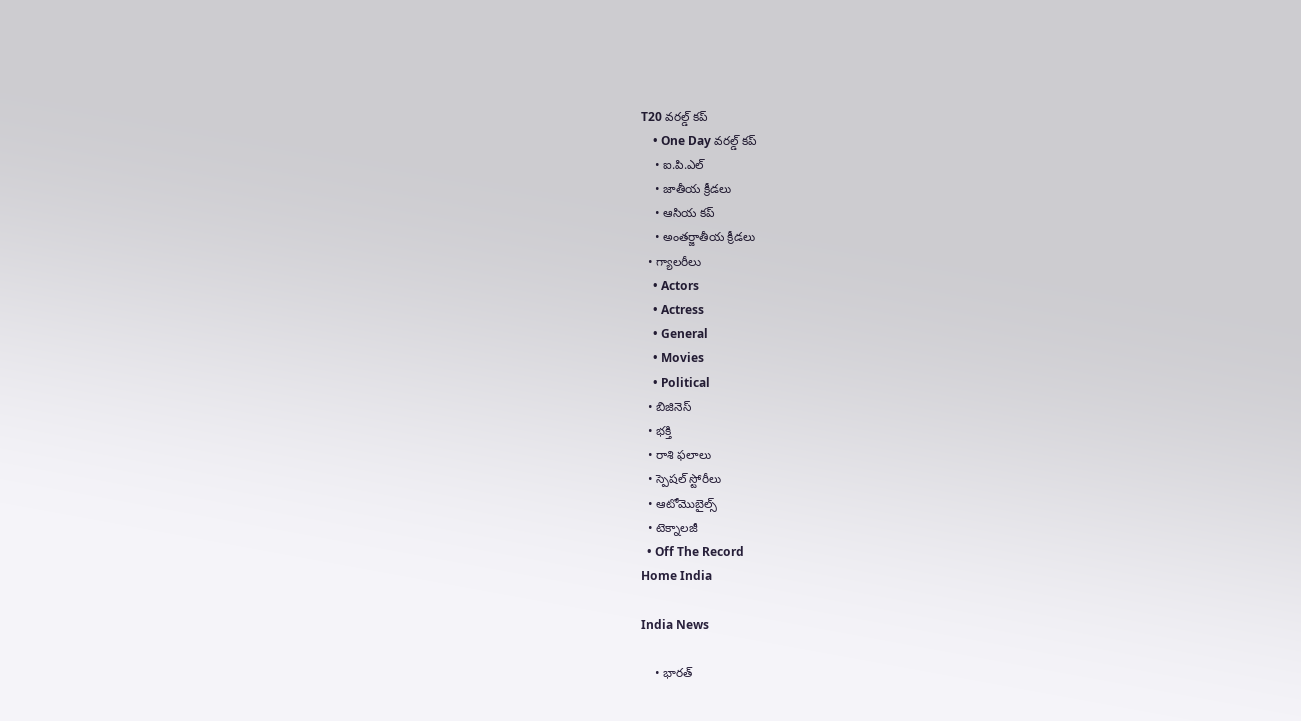T20 వరల్డ్ కప్
    • One Day వరల్డ్ కప్
    • ఐ.పి.ఎల్
    • జాతీయ క్రీడలు
    • ఆసియ కప్
    • అంతర్జాతీయ క్రీడలు
  • గ్యాలరీలు
    • Actors
    • Actress
    • General
    • Movies
    • Political
  • బిజినెస్‌
  • భక్తి
  • రాశి ఫలాలు
  • స్పెషల్‌ స్టోరీలు
  • ఆటోమొబైల్స్
  • టెక్నాలజీ
  • Off The Record
Home India

India News

    • భారత్‌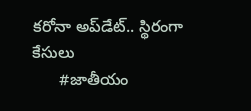కరోనా అప్‌డేట్‌.. స్థిరంగా కేసులు
      #జాతీయం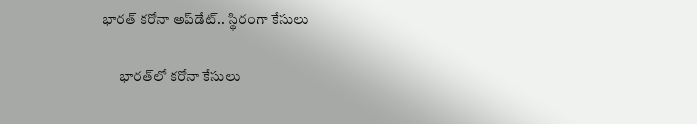భారత్‌ కరోనా అప్‌డేట్‌.. స్థిరంగా కేసులు

      భారత్‌లో కరోనా కేసులు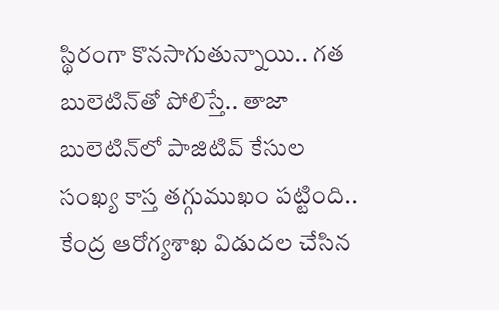స్థిరంగా కొనసాగుతున్నాయి.. గత బులెటిన్‌తో పోలిస్తే.. తాజా బులెటిన్‌లో పాజిటివ్‌ కేసుల సంఖ్య కాస్త తగ్గుముఖం పట్టింది.. కేంద్ర ఆరోగ్యశాఖ విడుదల చేసిన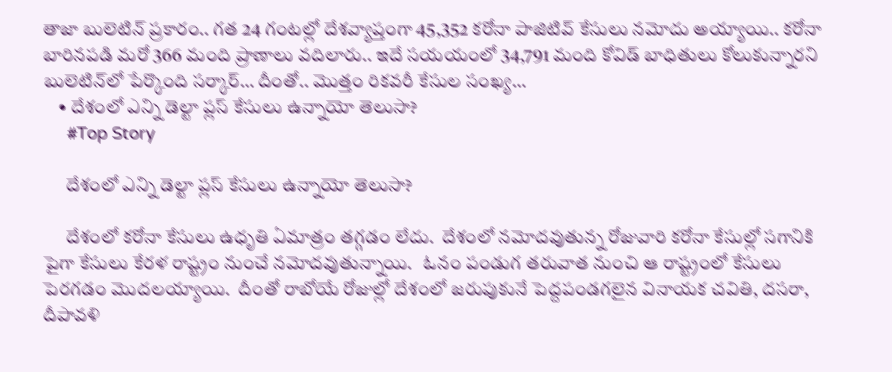తాజా బులెటిన్‌ ప్రకారం.. గత 24 గంటల్లో దేశవ్యాప్తంగా 45,352 కరోనా పాజిటివ్‌ కేసులు నమోదు అయ్యాయి.. కరోనా బారినపడి మరో 366 మంది ప్రాణాలు వదిలారు.. ఇదే సయయంలో 34,791 మంది కోవిడ్‌ బాధితులు కోలుకున్నారని బులెటిన్‌లో పేర్కొంది సర్కార్… దీంతో.. మొత్తం రికవరీ కేసుల సంఖ్య…
    • దేశంలో ఎన్ని డెల్టా ప్ల‌స్ కేసులు ఉన్నాయో తెలుసా?
      #Top Story

      దేశంలో ఎన్ని డెల్టా ప్ల‌స్ కేసులు ఉన్నాయో తెలుసా?

      దేశంలో క‌రోనా కేసులు ఉధృతి ఏమాత్రం త‌గ్గ‌డం లేదు.  దేశంలో న‌మోద‌వుతున్న రోజువారి క‌రోనా కేసుల్లో స‌గానికి పైగా కేసులు కేర‌ళ రాష్ట్రం నుంచే న‌మోద‌వుతున్నాయి.   ఓనం పండుగ త‌రువాత నుంచి ఆ రాష్ట్రంలో కేసులు పెర‌గ‌డం మొద‌ల‌య్యాయి.  దీంతో రాబోయే రోజుల్లో దేశంలో జ‌రుపుకునే పెద్ద‌పండ‌గ‌లైన వినాయ‌క చ‌వితి, ద‌స‌రా, దీపావ‌ళి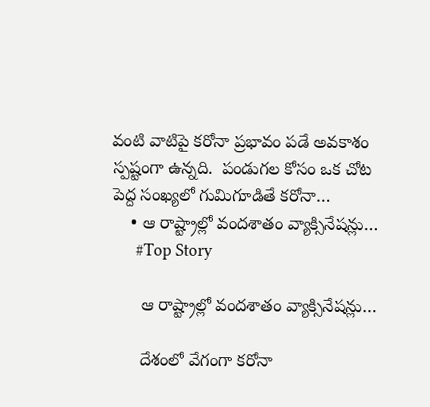వంటి వాటిపై క‌రోనా ప్ర‌భావం ప‌డే అవ‌కాశం స్ప‌ష్టంగా ఉన్న‌ది.  పండుగ‌ల కోసం ఒక చోట పెద్ద సంఖ్య‌లో గుమిగూడితే క‌రోనా…
    • ఆ రాష్ట్రాల్లో వందశాతం వ్యాక్సినేషన్లు…
      #Top Story

      ఆ రాష్ట్రాల్లో వందశాతం వ్యాక్సినేషన్లు…

      దేశంలో వేగంగా క‌రోనా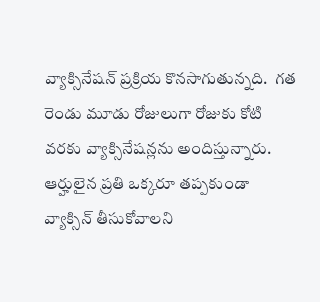వ్యాక్సినేష‌న్ ప్ర‌క్రియ కొన‌సాగుతున్న‌ది.  గ‌త రెండు మూడు రోజులుగా రోజుకు కోటి వ‌ర‌కు వ్యాక్సినేష‌న్ల‌ను అందిస్తున్నారు.  ఆర్హులైన ప్ర‌తి ఒక్క‌రూ త‌ప్ప‌కుండా వ్యాక్సిన్ తీసుకోవాల‌ని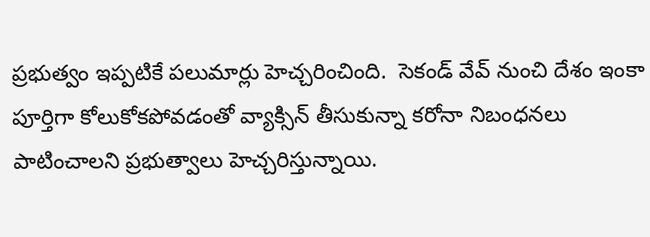ప్ర‌భుత్వం ఇప్ప‌టికే ప‌లుమార్లు హెచ్చ‌రించింది.  సెకండ్ వేవ్ నుంచి దేశం ఇంకా పూర్తిగా కోలుకోక‌పోవ‌డంతో వ్యాక్సిన్ తీసుకున్నా క‌రోనా నిబంధ‌న‌లు పాటించాల‌ని ప్ర‌భుత్వాలు హెచ్చ‌రిస్తున్నాయి.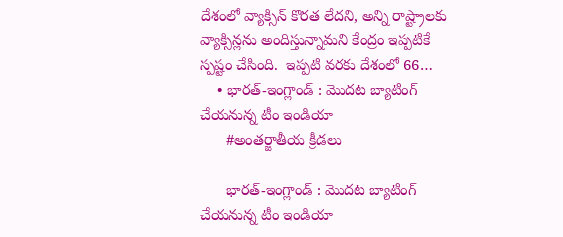దేశంలో వ్యాక్సిన్ కొర‌త లేద‌ని, అన్ని రాష్ట్రాల‌కు వ్యాక్సిన్ల‌ను అందిస్తున్నామ‌ని కేంద్రం ఇప్ప‌టికే స్ప‌ష్టం చేసింది.  ఇప్ప‌టి వ‌ర‌కు దేశంలో 66…
    • భారత్-ఇంగ్లాండ్ : మొదట బ్యాటింగ్ చేయనున్న టీం ఇండియా
      #అంతర్జాతీయ క్రీడలు

      భారత్-ఇంగ్లాండ్ : మొదట బ్యాటింగ్ చేయనున్న టీం ఇండియా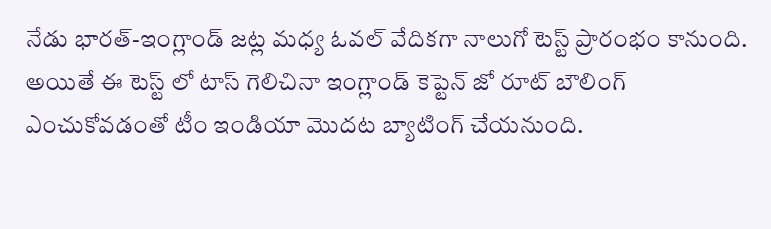నేడు భారత్-ఇంగ్లాండ్ జట్ల మధ్య ఓవల్ వేదికగా నాలుగో టెస్ట్ ప్రారంభం కానుంది. అయితే ఈ టెస్ట్ లో టాస్ గెలిచినా ఇంగ్లాండ్ కెప్టెన్ జో రూట్ బౌలింగ్ ఎంచుకోవడంతో టీం ఇండియా మొదట బ్యాటింగ్ చేయనుంది.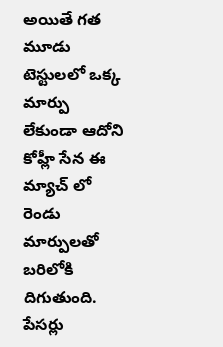అయితే గత మూడు టెస్టులలో ఒక్క మార్పు లేకుండా ఆదోని కోహ్లీ సేన ఈ మ్యాచ్ లో రెండు మార్పులతో బరిలోకి దిగుతుంది. పేసర్లు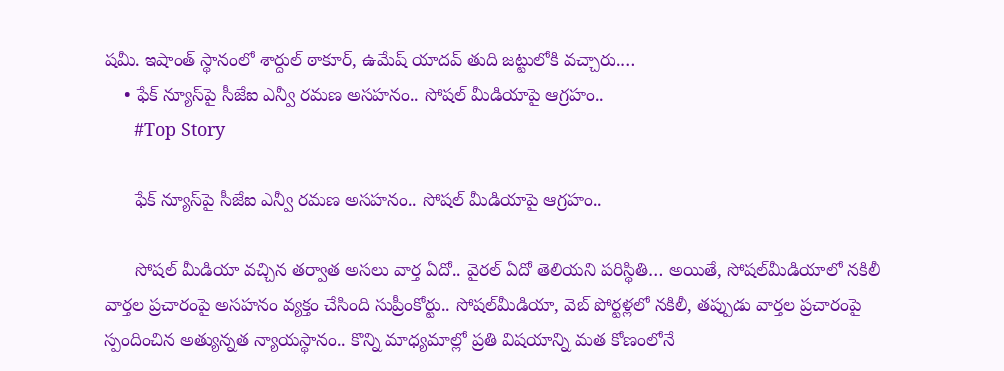షమీ. ఇషాంత్ స్థానంలో శార్దుల్ ఠాకూర్, ఉమేష్ యాదవ్ తుది జట్టులోకి వచ్చారు.…
    • ఫేక్‌ న్యూస్‌పై సీజేఐ ఎన్వీ రమణ అసహనం.. సోషల్‌ మీడియాపై ఆగ్రహం..
      #Top Story

      ఫేక్‌ న్యూస్‌పై సీజేఐ ఎన్వీ రమణ అసహనం.. సోషల్‌ మీడియాపై ఆగ్రహం..

      సోషల్‌ మీడియా వచ్చిన తర్వాత అసలు వార్త ఏదో.. వైరల్‌ ఏదో తెలియని పరిస్థితి… అయితే, సోషల్‌మీడియాలో నకిలీ వార్తల ప్రచారంపై అసహనం వ్యక్తం చేసింది సుప్రీంకోర్టు.. సోషల్‌మీడియా, వెబ్‌ పోర్టళ్లలో నకిలీ, తప్పుడు వార్తల ప్రచారంపై స్పందించిన అత్యున్నత న్యాయస్థానం.. కొన్ని మాధ్యమాల్లో ప్రతి విషయాన్ని మత కోణంలోనే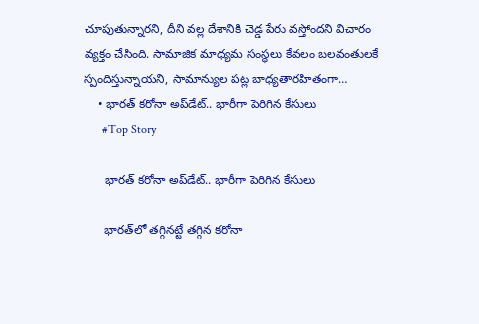చూపుతున్నారని, దీని వల్ల దేశానికి చెడ్డ పేరు వస్తోందని విచారం వ్యక్తం చేసింది. సామాజిక మాధ్యమ సంస్థలు కేవలం బలవంతులకే స్పందిస్తున్నాయని, సామాన్యుల పట్ల బాధ్యతారహితంగా…
    • భారత్‌ కరోనా అప్‌డేట్.. భారీగా పెరిగిన కేసులు
      #Top Story

      భారత్‌ కరోనా అప్‌డేట్.. భారీగా పెరిగిన కేసులు

      భారత్‌లో తగ్గినట్టే తగ్గిన కరోనా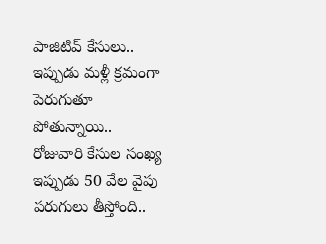పాజిటివ్ కేసులు.. ఇప్పుడు మళ్లీ క్రమంగా పెరుగుతూ పోతున్నాయి.. రోజువారి కేసుల సంఖ్య ఇప్పుడు 50 వేల వైపు పరుగులు తీస్తోంది..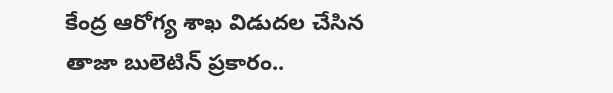కేంద్ర ఆరోగ్య శాఖ విడుదల చేసిన తాజా బులెటిన్‌ ప్రకారం..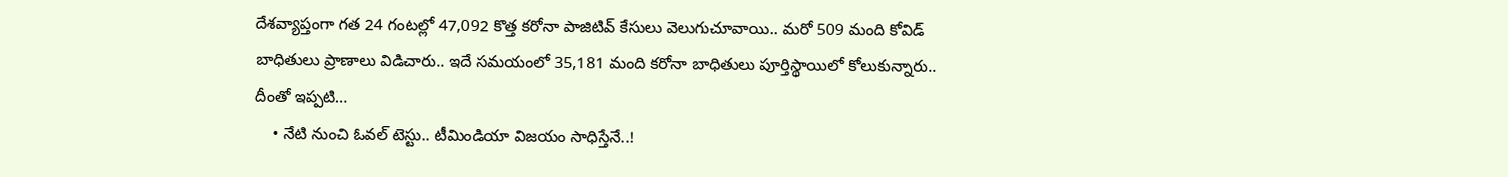దేశవ్యాప్తంగా గత 24 గంటల్లో 47,092 కొత్త కరోనా పాజిటివ్‌ కేసులు వెలుగుచూవాయి.. మరో 509 మంది కోవిడ్‌ బాధితులు ప్రాణాలు విడిచారు.. ఇదే సమయంలో 35,181 మంది కరోనా బాధితులు పూర్తిస్థాయిలో కోలుకున్నారు.. దీంతో ఇప్పటి…
    • నేటి నుంచి ఓవల్ టెస్టు.. టీమిండియా విజయం సాధిస్తేనే..!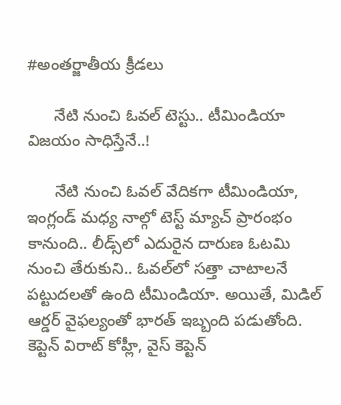#అంతర్జాతీయ క్రీడలు

      నేటి నుంచి ఓవల్ టెస్టు.. టీమిండియా విజయం సాధిస్తేనే..!

      నేటి నుంచి ఓవల్ వేదికగా టీమిండియా, ఇంగ్లండ్‌ మధ్య నాల్గో టెస్ట్‌ మ్యాచ్‌ ప్రారంభం కానుంది.. లీడ్స్‌లో ఎదురైన దారుణ ఓటమి నుంచి తేరుకుని.. ఓవల్‌లో సత్తా చాటాలనే పట్టుదలతో ఉంది టీమిండియా. అయితే, మిడిల్‌ ఆర్డర్‌ వైఫల్యంతో భారత్‌ ఇబ్బంది పడుతోంది. కెప్టెన్‌ విరాట్‌ కోహ్లీ, వైస్‌ కెప్టెన్‌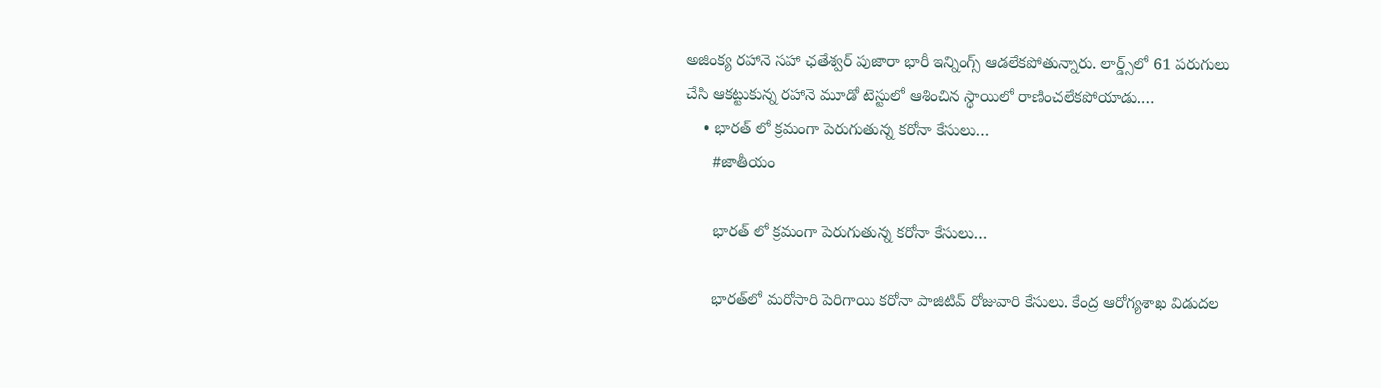అజింక్య రహానె సహా ఛతేశ్వర్‌ పుజారా భారీ ఇన్నింగ్స్ ఆడలేకపోతున్నారు. లార్డ్స్‌లో 61 పరుగులు చేసి ఆకట్టుకున్న రహానె మూడో టెస్టులో ఆశించిన స్థాయిలో రాణించలేకపోయాడు.…
    • భారత్ లో క్రమంగా పెరుగుతున్న కరోనా కేసులు…
      #జాతీయం

      భారత్ లో క్రమంగా పెరుగుతున్న కరోనా కేసులు…

      భారత్‌లో మరోసారి పెరిగాయి కరోనా పాజిటివ్‌ రోజువారి కేసులు. కేంద్ర ఆరోగ్యశాఖ విడుదల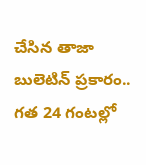చేసిన తాజా బులెటిన్‌ ప్రకారం.. గత 24 గంటల్లో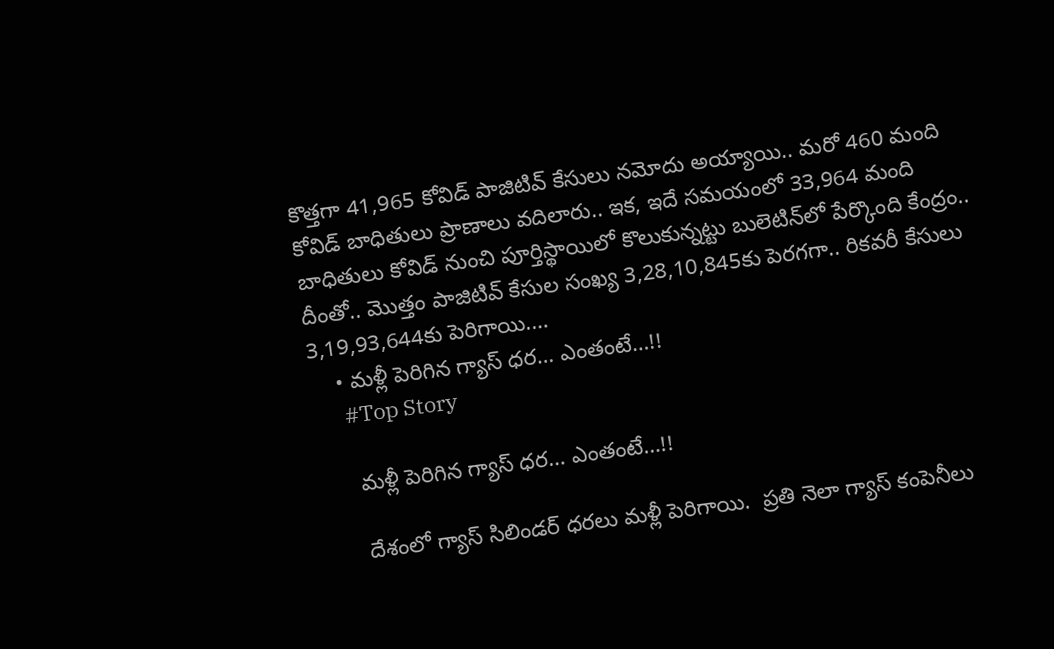కొత్తగా 41,965 కోవిడ్‌ పాజిటివ్‌ కేసులు నమోదు అయ్యాయి.. మరో 460 మంది కోవిడ్‌ బాధితులు ప్రాణాలు వదిలారు.. ఇక, ఇదే సమయంలో 33,964 మంది బాధితులు కోవిడ్‌ నుంచి పూర్తిస్థాయిలో కొలుకున్నట్టు బులెటిన్‌లో పేర్కొంది కేంద్రం.. దీంతో.. మొత్తం పాజిటివ్‌ కేసుల సంఖ్య 3,28,10,845కు పెరగగా.. రికవరీ కేసులు 3,19,93,644కు పెరిగాయి.…
    • మళ్లీ పెరిగిన గ్యాస్ ధర‌… ఎంతంటే…!!
      #Top Story

      మళ్లీ పెరిగిన గ్యాస్ ధర‌… ఎంతంటే…!!

      దేశంలో గ్యాస్ సిలిండ‌ర్ ధ‌ర‌లు మ‌ళ్లీ పెరిగాయి.  ప్ర‌తి నెలా గ్యాస్ కంపెనీలు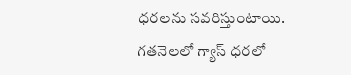ధ‌ర‌ల‌ను స‌వ‌రిస్తుంటాయి.  గ‌త‌నెల‌లో గ్యాస్ ధ‌ర‌లో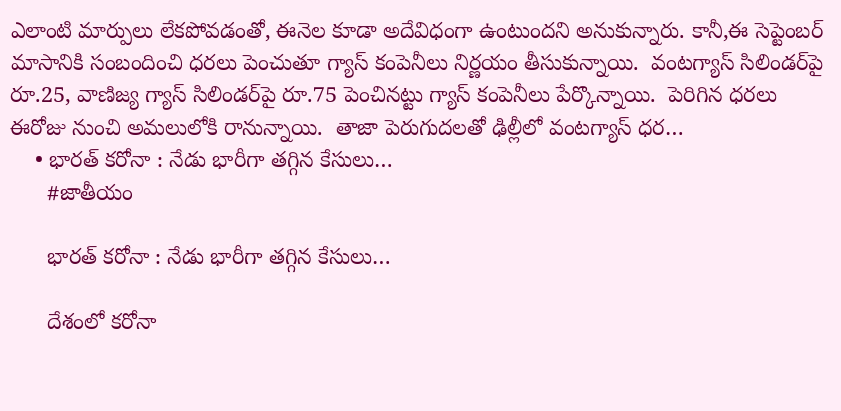ఎలాంటి మార్పులు లేక‌పోవ‌డంతో, ఈనెల కూడా అదేవిధంగా ఉంటుంద‌ని అనుకున్నారు. కానీ,ఈ సెప్టెంబ‌ర్ మాసానికి సంబందించి ధ‌ర‌లు పెంచుతూ గ్యాస్ కంపెనీలు నిర్ణ‌యం తీసుకున్నాయి.  వంట‌గ్యాస్ సిలిండ‌ర్‌పై రూ.25, వాణిజ్య గ్యాస్ సిలిండ‌ర్‌పై రూ.75 పెంచిన‌ట్టు గ్యాస్ కంపెనీలు పేర్కొన్నాయి.  పెరిగిన ధ‌ర‌లు ఈరోజు నుంచి అమ‌లులోకి రానున్నాయి.  తాజా పెరుగుద‌ల‌తో ఢిల్లీలో వంట‌గ్యాస్ ధ‌ర…
    • భారత్ కరోనా : నేడు భారీగా తగ్గిన కేసులు…
      #జాతీయం

      భారత్ కరోనా : నేడు భారీగా తగ్గిన కేసులు…

      దేశంలో క‌రోనా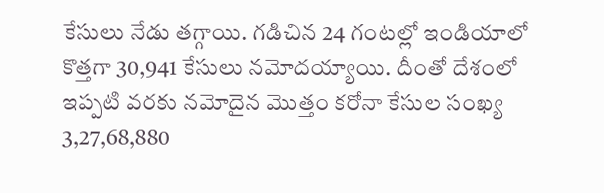కేసులు నేడు తగ్గాయి. గ‌డిచిన 24 గంట‌ల్లో ఇండియాలో కొత్తగా 30,941 కేసులు న‌మోద‌య్యాయి. దీంతో దేశంలో ఇప్పటి వ‌ర‌కు న‌మోదైన మొత్తం క‌రోనా కేసుల సంఖ్య 3,27,68,880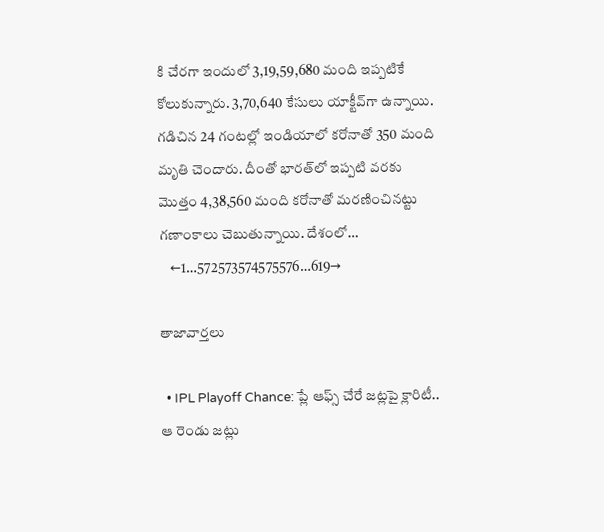కి చేర‌గా ఇందులో 3,19,59,680 మంది ఇప్పటికే కోలుకున్నారు. 3,70,640 కేసులు యాక్టీవ్‌గా ఉన్నాయి. గ‌డిచిన 24 గంట‌ల్లో ఇండియాలో క‌రోనాతో 350 మంది మృతి చెందారు. దీంతో భార‌త్‌లో ఇప్పటి వ‌ర‌కు మొత్తం 4,38,560 మంది క‌రోనాతో మ‌ర‌ణించిన‌ట్టు గ‌ణాంకాలు చెబుతున్నాయి. దేశంలో…
    ←1…572573574575576…619→

తాజావార్తలు

  • IPL Playoff Chance: ప్లే ఆఫ్స్ చేరే జట్లపై క్లారిటీ.. ఆ రెండు జట్లు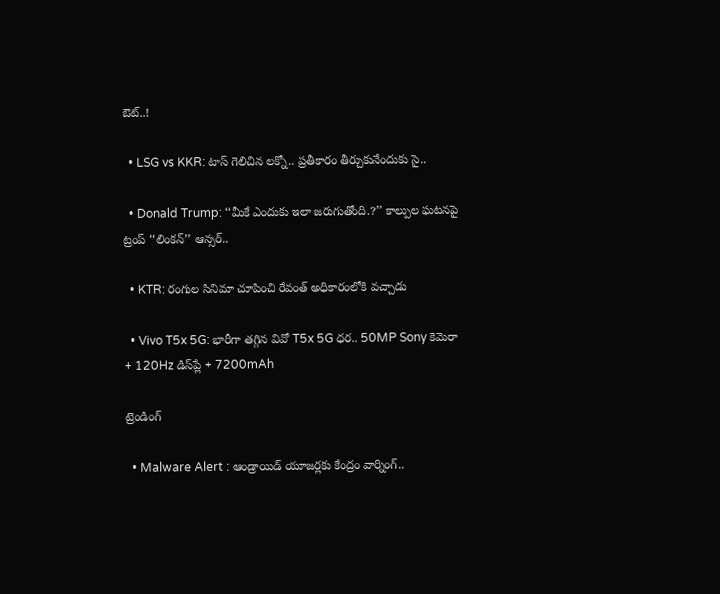ఔట్..!

  • LSG vs KKR: టాస్ గెలిచిన లక్నో.. ప్రతీకారం తీర్చుకునేందుకు సై..

  • Donald Trump: ‘‘మీకే ఎందుకు ఇలా జరుగుతోంది.?’’ కాల్పుల ఘటనపై ట్రంప్ ‘‘లింకన్’’ ఆన్సర్..

  • KTR: రంగుల సినిమా చూపించి రేవంత్ అధికారంలోకి వచ్చాడు

  • Vivo T5x 5G: భారీగా తగ్గిన వివో T5x 5G ధర.. 50MP Sony కెమెరా + 120Hz డిస్‌ప్లే + 7200mAh

ట్రెండింగ్‌

  • Malware Alert : ఆండ్రాయిడ్ యూజర్లకు కేంద్రం వార్నింగ్..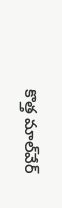కొత్త మాల్‌వేర్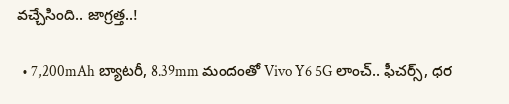వచ్చేసింది.. జాగ్రత్త..!

  • 7,200mAh బ్యాటరీ, 8.39mm మందంతో Vivo Y6 5G లాంచ్.. ఫీచర్స్, ధర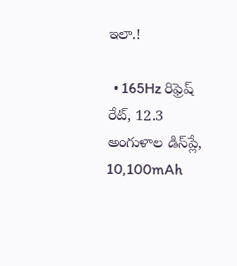ఇలా.!

  • 165Hz రిఫ్రెష్ రేట్‌, 12.3 అంగుళాల డిస్‌ప్లే, 10,100mAh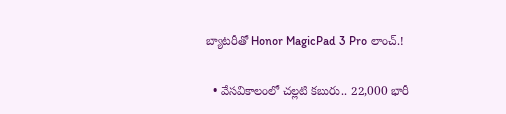బ్యాటరీతో Honor MagicPad 3 Pro లాంచ్.!

  • వేసవికాలంలో చల్లటి కబురు.. 22,000 భారీ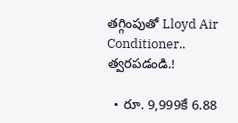తగ్గింపుతో Lloyd Air Conditioner.. త్వరపడండి.!

  • రూ. 9,999కే 6.88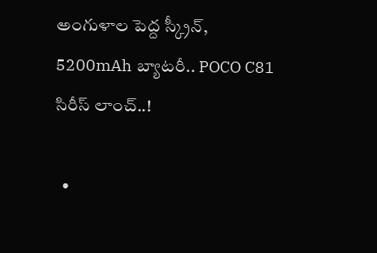అంగుళాల పెద్ద స్క్రీన్, 5200mAh బ్యాటరీ.. POCO C81 సిరీస్ లాంచ్..!

  •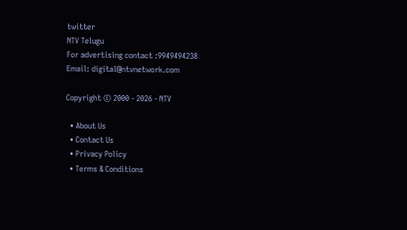twitter
NTV Telugu
For advertising contact :9949494238
Email: digital@ntvnetwork.com

Copyright © 2000 - 2026 - NTV

  • About Us
  • Contact Us
  • Privacy Policy
  • Terms & Conditions